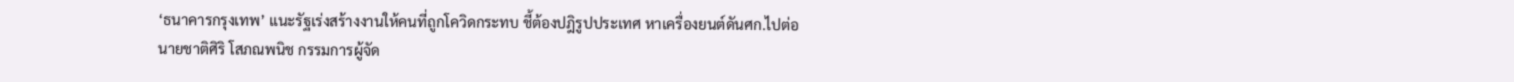‘ธนาคารกรุงเทพ’ แนะรัฐเร่งสร้างงานให้คนที่ถูกโควิดกระทบ ชี้ต้องปฎิรูปประเทศ หาเครื่องยนต์ดันศก.ไปต่อ
นายชาติศิริ โสภณพนิช กรรมการผู้จัด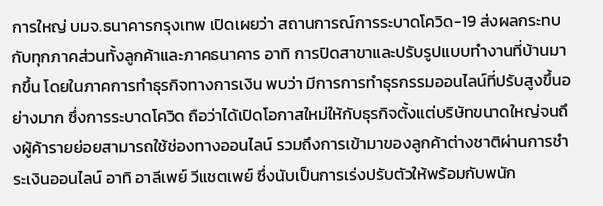การใหญ่ บมจ.ธนาคารกรุงเทพ เปิดเผยว่า สถานการณ์การระบาดโควิด-19 ส่งผลกระทบกับทุกภาคส่วนทั้งลูกค้าและภาคธนาคาร อาทิ การปิดสาขาและปรับรูปแบบทำงานที่บ้านมากขึ้น โดยในภาคการทำธุรกิจทางการเงิน พบว่า มีการการทำธุรกรรมออนไลน์ที่ปรับสูงขึ้นอย่างมาก ซึ่งการระบาดโควิด ถือว่าได้เปิดโอกาสใหม่ให้กับธุรกิจตั้งแต่บริษัทขนาดใหญ่จนถึงผู้ค้ารายย่อยสามารถใช้ช่องทางออนไลน์ รวมถึงการเข้ามาของลูกค้าต่างชาติผ่านการชำระเงินออนไลน์ อาทิ อาลีเพย์ วีแชตเพย์ ซึ่งนับเป็นการเร่งปรับตัวให้พร้อมกับพนัก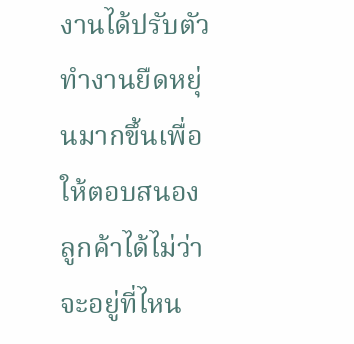งานได้ปรับตัวทำงานยืดหยุ่นมากขึ้นเพื่อให้ตอบสนองลูกค้าได้ไม่ว่าจะอยู่ที่ไหน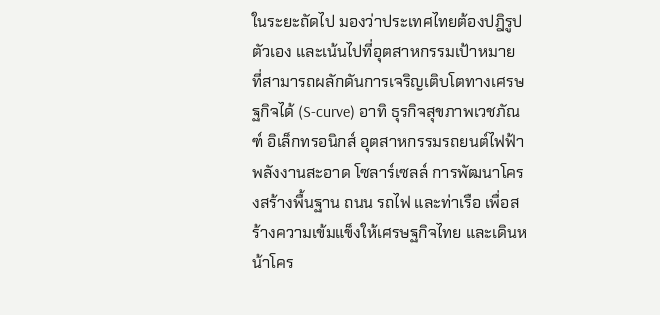ในระยะถัดไป มองว่าประเทศไทยต้องปฎิรูปตัวเอง และเน้นไปที่อุตสาหกรรมเป้าหมาย ที่สามารถผลักดันการเจริญเติบโตทางเศรษฐกิจได้ (S-curve) อาทิ ธุรกิจสุขภาพเวชภัณฑ์ อิเล็กทรอนิกส์ อุตสาหกรรมรถยนต์ไฟฟ้า พลังงานสะอาด โซลาร์เซลล์ การพัฒนาโครงสร้างพื้นฐาน ถนน รถไฟ และท่าเรือ เพื่อสร้างความเข้มแข็งให้เศรษฐกิจไทย และเดินหน้าโคร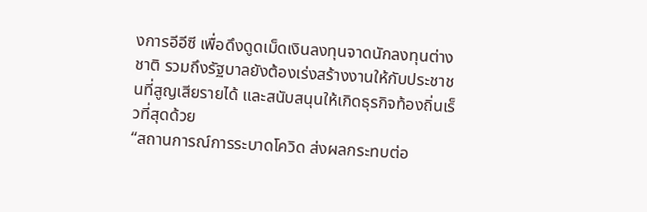งการอีอีซี เพื่อดึงดูดเม็ดเงินลงทุนจาดนักลงทุนต่างชาติ รวมถึงรัฐบาลยังต้องเร่งสร้างงานให้กับประชาชนที่สูญเสียรายได้ และสนับสนุนให้เกิดธุรกิจท้องถิ่นเร็วที่สุดด้วย
“สถานการณ์การระบาดโควิด ส่งผลกระทบต่อ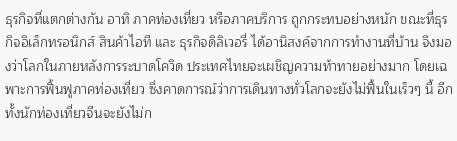ธุรกิจที่แตกต่างกัน อาทิ ภาคท่องเที่ยว หรือภาคบริการ ถูกกระทบอย่างหนัก ขณะที่ธุรกิจอิเล็กทรอนิกส์ สินค้าไอที และ ธุรกิจดิลิเวอรี่ ได้อานิสงค์จากการทำงานที่บ้าน จึงมองว่าโลกในภายหลังการระบาดโควิด ประเทศไทยจะเผชิญความท้าทายอย่างมาก โดยเฉพาะการฟิ้นฟูภาคท่องเที่ยว ซึ่งคาดการณ์ว่าการเดินทางทั่วโลกจะยังไม่ฟื้นในเร็วๆ นี้ อีกทั้งนักท่องเที่ยวจีนจะยังไม่ก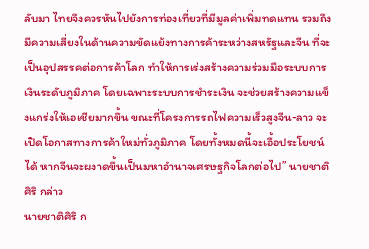ลับมา ไทยจึงควรหันไปยังการท่องเที่ยวที่มีมูลค่าเพิ่มทดแทน รวมถึงมีความเสี่ยงในด้านความขัดแย้งทางการค้าระหว่างสหรัฐและจีน ที่จะเป็นอุปสรรคต่อการค้าโลก ทำให้การเร่งสร้างความร่วมมือระบบการเงินระดับภูมิภาค โดยเฉพาะระบบการชำระเงิน จะช่วยสร้างความแข็งแกร่งให้เอเชียมากขึ้น ขณะที่โครงการรถไฟความเร็วสูงจีน-ลาว จะเปิดโอกาสทางการค้าใหม่ทั่วภูมิภาค โดยทั้งหมดนี้จะเอื้อประโยชน์ได้ หากจีนจะผงาดขึ้นเป็นมหาอำนาจเศรษฐกิจโลกต่อไป” นายชาติศิริ กล่าว
นายชาติศิริ ก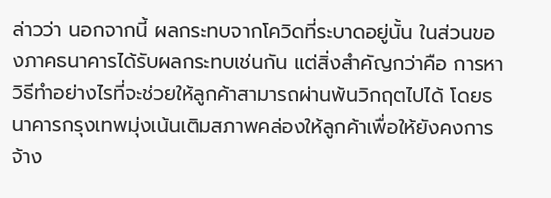ล่าวว่า นอกจากนี้ ผลกระทบจากโควิดที่ระบาดอยู่นั้น ในส่วนของภาคธนาคารได้รับผลกระทบเช่นกัน แต่สิ่งสำคัญกว่าคือ การหาวิธีทำอย่างไรที่จะช่วยให้ลูกค้าสามารถผ่านพ้นวิกฤตไปได้ โดยธนาคารกรุงเทพมุ่งเน้นเติมสภาพคล่องให้ลูกค้าเพื่อให้ยังคงการจ้าง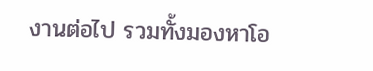งานต่อไป รวมทั้งมองหาโอ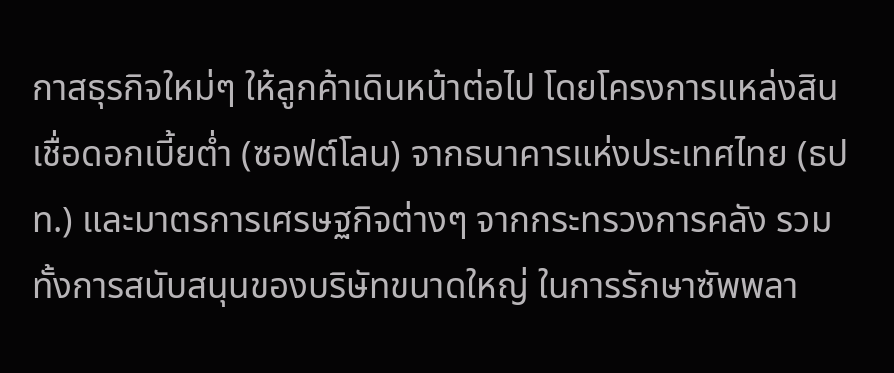กาสธุรกิจใหม่ๆ ให้ลูกค้าเดินหน้าต่อไป โดยโครงการแหล่งสินเชื่อดอกเบี้ยต่ำ (ซอฟต์โลน) จากธนาคารแห่งประเทศไทย (ธปท.) และมาตรการเศรษฐกิจต่างๆ จากกระทรวงการคลัง รวมทั้งการสนับสนุนของบริษัทขนาดใหญ่ ในการรักษาซัพพลา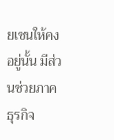ยเชนให้คงอยู่นั้น มีส่วนช่วยภาคธุรกิจ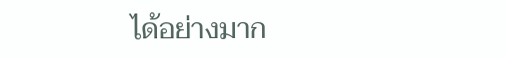ได้อย่างมาก